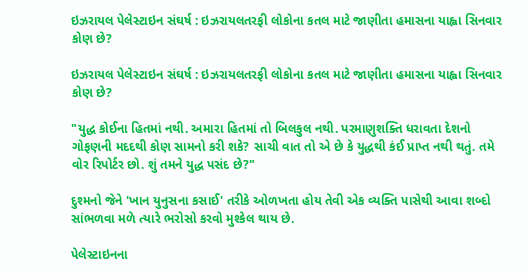ઇઝરાયલ પેલેસ્ટાઇન સંઘર્ષ : ઇઝરાયલતરફી લોકોના કતલ માટે જાણીતા હમાસના યાહ્વા સિનવાર કોણ છે?

ઇઝરાયલ પેલેસ્ટાઇન સંઘર્ષ : ઇઝરાયલતરફી લોકોના કતલ માટે જાણીતા હમાસના યાહ્વા સિનવાર કોણ છે?

"યુદ્ધ કોઈના હિતમાં નથી. અમારા હિતમાં તો બિલકુલ નથી. પરમાણુશક્તિ ધરાવતા દેશનો ગોફણની મદદથી કોણ સામનો કરી શકે? સાચી વાત તો એ છે કે યુદ્ધથી કંઈ પ્રાપ્ત નથી થતું. તમે વોર રિપોર્ટર છો. શું તમને યુદ્ધ પસંદ છે?"

દુશ્મનો જેને 'ખાન યુનુસના કસાઈ' તરીકે ઓળખતા હોય તેવી એક વ્યક્તિ પાસેથી આવા શબ્દો સાંભળવા મળે ત્યારે ભરોસો કરવો મુશ્કેલ થાય છે.

પેલેસ્ટાઇનના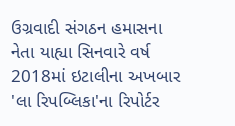ઉગ્રવાદી સંગઠન હમાસના નેતા યાહ્યા સિનવારે વર્ષ 2018માં ઇટાલીના અખબાર 'લા રિપબ્લિકા'ના રિપોર્ટર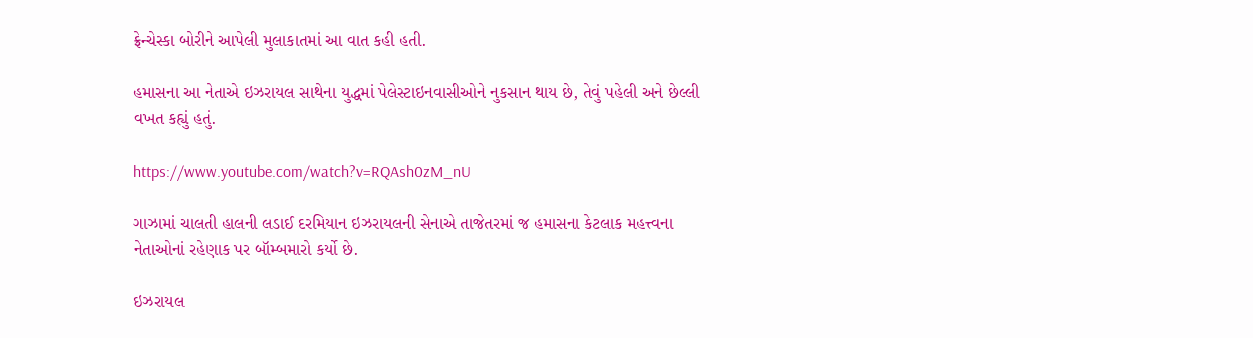ફ્રેન્ચેસ્કા બોરીને આપેલી મુલાકાતમાં આ વાત કહી હતી.

હમાસના આ નેતાએ ઇઝરાયલ સાથેના યુદ્ધમાં પેલેસ્ટાઇનવાસીઓને નુકસાન થાય છે, તેવું પહેલી અને છેલ્લી વખત કહ્યું હતું.

https://www.youtube.com/watch?v=RQAsh0zM_nU

ગાઝામાં ચાલતી હાલની લડાઈ દરમિયાન ઇઝરાયલની સેનાએ તાજેતરમાં જ હમાસના કેટલાક મહત્ત્વના નેતાઓનાં રહેણાક પર બૉમ્બમારો કર્યો છે.

ઇઝરાયલ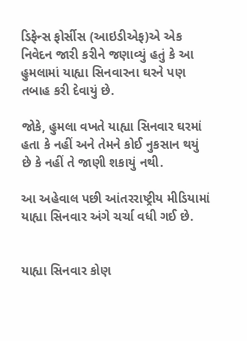ડિફેન્સ ફોર્સીસ (આઇડીએફ)એ એક નિવેદન જારી કરીને જણાવ્યું હતું કે આ હુમલામાં યાહ્યા સિનવારના ઘરને પણ તબાહ કરી દેવાયું છે.

જોકે, હુમલા વખતે યાહ્યા સિનવાર ઘરમાં હતા કે નહીં અને તેમને કોઈ નુકસાન થયું છે કે નહીં તે જાણી શકાયું નથી.

આ અહેવાલ પછી આંતરરાષ્ટ્રીય મીડિયામાં યાહ્યા સિનવાર અંગે ચર્ચા વધી ગઈ છે.


યાહ્યા સિનવાર કોણ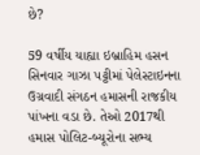છે?

59 વર્ષીય યાહ્યા ઇબ્રાહિમ હસન સિનવાર ગાઝા પટ્ટીમાં પેલેસ્ટાઇનના ઉગ્રવાદી સંગઠન હમાસની રાજકીય પાંખના વડા છે. તેઓ 2017થી હમાસ પોલિટ-બ્યૂરોના સભ્ય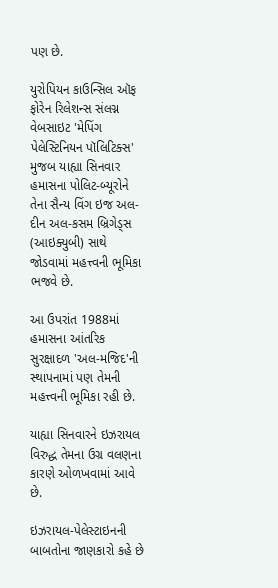પણ છે.

યુરોપિયન કાઉન્સિલ ઑફ ફોરેન રિલેશન્સ સંલગ્ન વેબસાઇટ 'મેપિંગ પેલેસ્ટિનિયન પૉલિટિક્સ' મુજબ યાહ્યા સિનવાર હમાસના પોલિટ-બ્યૂરોને તેના સૈન્ય વિંગ ઇજ અલ-દીન અલ-કસમ બ્રિગેડ્સ (આઇક્યુબી) સાથે જોડવામાં મહત્ત્વની ભૂમિકા ભજવે છે.

આ ઉપરાંત 1988માં હમાસના આંતરિક સુરક્ષાદળ 'અલ-મજિદ'ની સ્થાપનામાં પણ તેમની મહત્ત્વની ભૂમિકા રહી છે.

યાહ્યા સિનવારને ઇઝરાયલ વિરુદ્ધ તેમના ઉગ્ર વલણના કારણે ઓળખવામાં આવે છે.

ઇઝરાયલ-પેલેસ્ટાઇનની બાબતોના જાણકારો કહે છે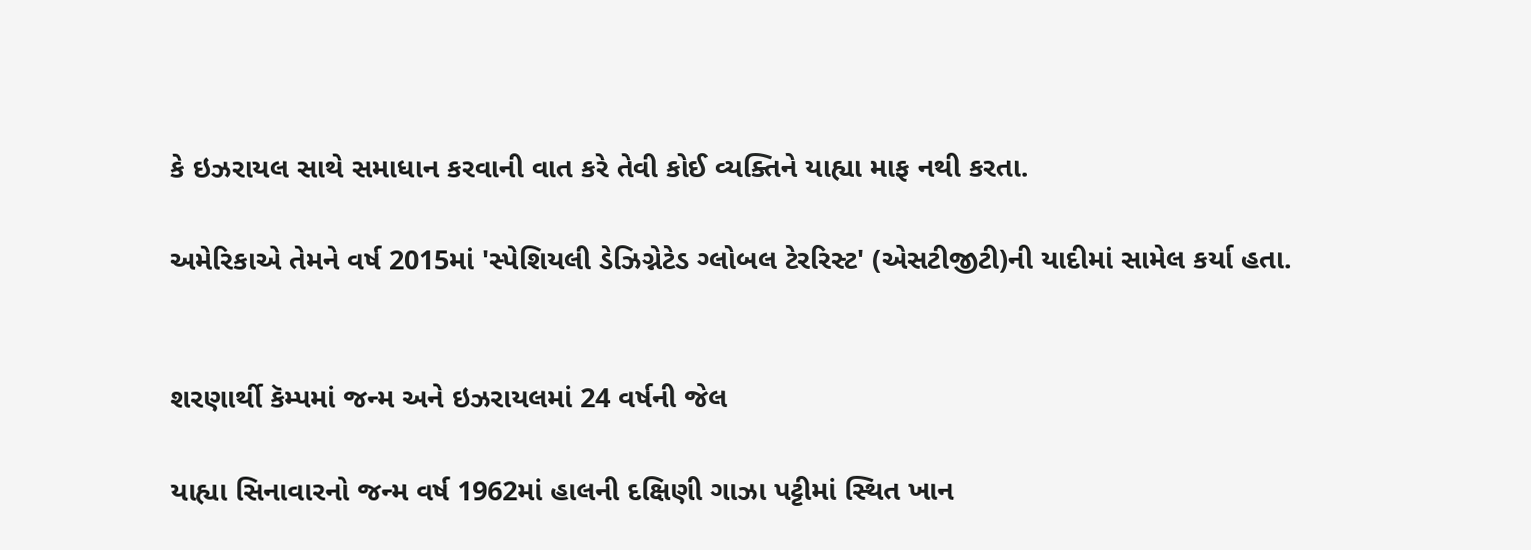કે ઇઝરાયલ સાથે સમાધાન કરવાની વાત કરે તેવી કોઈ વ્યક્તિને યાહ્યા માફ નથી કરતા.

અમેરિકાએ તેમને વર્ષ 2015માં 'સ્પેશિયલી ડેઝિગ્નેટેડ ગ્લોબલ ટેરરિસ્ટ' (એસટીજીટી)ની યાદીમાં સામેલ કર્યા હતા.


શરણાર્થી કૅમ્પમાં જન્મ અને ઇઝરાયલમાં 24 વર્ષની જેલ

યાહ્યા સિનાવારનો જન્મ વર્ષ 1962માં હાલની દક્ષિણી ગાઝા પટ્ટીમાં સ્થિત ખાન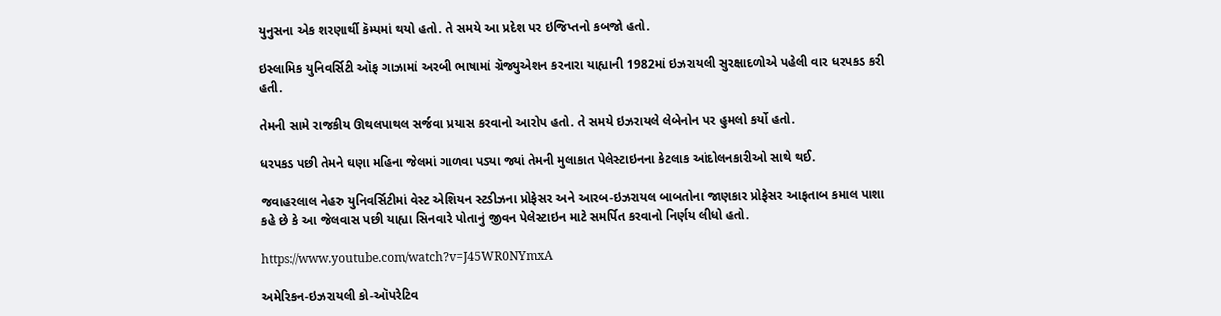યુનુસના એક શરણાર્થી કૅમ્પમાં થયો હતો. તે સમયે આ પ્રદેશ પર ઇજિપ્તનો કબજો હતો.

ઇસ્લામિક યુનિવર્સિટી ઑફ ગાઝામાં અરબી ભાષામાં ગ્રૅજ્યુએશન કરનારા યાહ્યાની 1982માં ઇઝરાયલી સુરક્ષાદળોએ પહેલી વાર ધરપકડ કરી હતી.

તેમની સામે રાજકીય ઊથલપાથલ સર્જવા પ્રયાસ કરવાનો આરોપ હતો. તે સમયે ઇઝરાયલે લેબેનોન પર હુમલો કર્યો હતો.

ધરપકડ પછી તેમને ઘણા મહિના જેલમાં ગાળવા પડ્યા જ્યાં તેમની મુલાકાત પેલેસ્ટાઇનના કેટલાક આંદોલનકારીઓ સાથે થઈ.

જવાહરલાલ નેહરુ યુનિવર્સિટીમાં વેસ્ટ એશિયન સ્ટડીઝના પ્રોફેસર અને આરબ-ઇઝરાયલ બાબતોના જાણકાર પ્રોફેસર આફતાબ કમાલ પાશા કહે છે કે આ જેલવાસ પછી યાહ્યા સિનવારે પોતાનું જીવન પેલેસ્ટાઇન માટે સમર્પિત કરવાનો નિર્ણય લીધો હતો.

https://www.youtube.com/watch?v=J45WR0NYmxA

અમેરિકન-ઇઝરાયલી કો-ઑપરેટિવ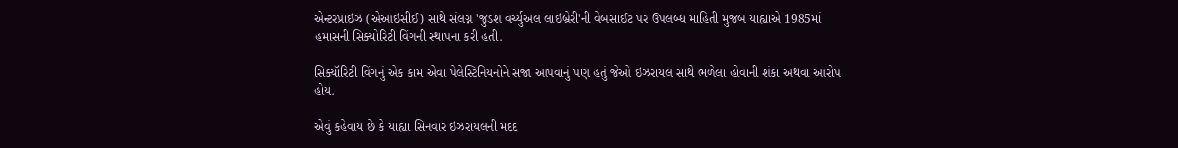એન્ટરપ્રાઇઝ (એઆઇસીઈ) સાથે સંલગ્ન 'જુડશ વર્ચ્યુઅલ લાઇબ્રેરી'ની વેબસાઈટ પર ઉપલબ્ધ માહિતી મુજબ યાહ્યાએ 1985માં હમાસની સિક્યોરિટી વિંગની સ્થાપના કરી હતી.

સિક્યૉરિટી વિંગનું એક કામ એવા પેલેસ્ટિનિયનોને સજા આપવાનું પણ હતું જેઓ ઇઝરાયલ સાથે ભળેલા હોવાની શંકા અથવા આરોપ હોય.

એવું કહેવાય છે કે યાહ્યા સિનવાર ઇઝરાયલની મદદ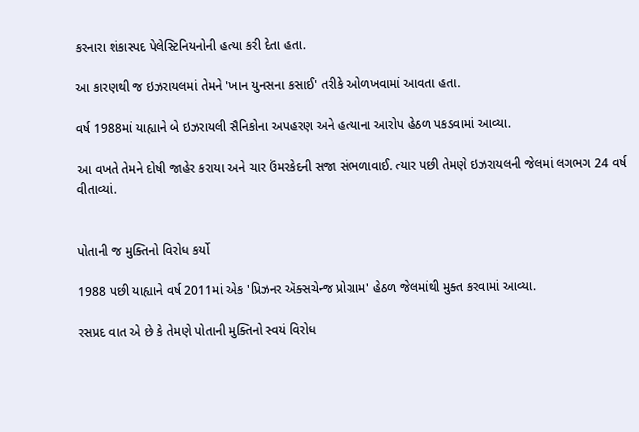કરનારા શંકાસ્પદ પેલેસ્ટિનિયનોની હત્યા કરી દેતા હતા.

આ કારણથી જ ઇઝરાયલમાં તેમને 'ખાન યુનસના કસાઈ' તરીકે ઓળખવામાં આવતા હતા.

વર્ષ 1988માં યાહ્યાને બે ઇઝરાયલી સૈનિકોના અપહરણ અને હત્યાના આરોપ હેઠળ પકડવામાં આવ્યા.

આ વખતે તેમને દોષી જાહેર કરાયા અને ચાર ઉંમરકેદની સજા સંભળાવાઈ. ત્યાર પછી તેમણે ઇઝરાયલની જેલમાં લગભગ 24 વર્ષ વીતાવ્યાં.


પોતાની જ મુક્તિનો વિરોધ કર્યો

1988 પછી યાહ્યાને વર્ષ 2011માં એક 'પ્રિઝનર ઍક્સચેન્જ પ્રોગ્રામ' હેઠળ જેલમાંથી મુક્ત કરવામાં આવ્યા.

રસપ્રદ વાત એ છે કે તેમણે પોતાની મુક્તિનો સ્વયં વિરોધ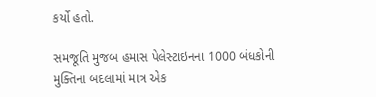કર્યો હતો.

સમજૂતિ મુજબ હમાસ પેલેસ્ટાઇનના 1000 બંધકોની મુક્તિના બદલામાં માત્ર એક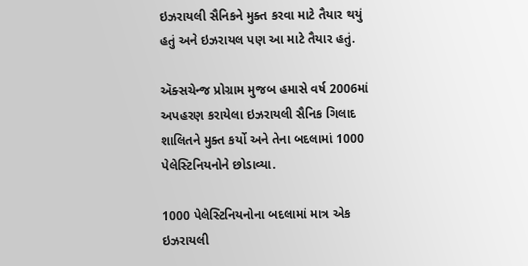ઇઝરાયલી સૈનિકને મુક્ત કરવા માટે તૈયાર થયું હતું અને ઇઝરાયલ પણ આ માટે તૈયાર હતું.

ઍક્સચેન્જ પ્રોગ્રામ મુજબ હમાસે વર્ષ 2006માં અપહરણ કરાયેલા ઇઝરાયલી સૈનિક ગિલાદ શાલિતને મુક્ત કર્યો અને તેના બદલામાં 1000 પેલેસ્ટિનિયનોને છોડાવ્યા.

1000 પેલેસ્ટિનિયનોના બદલામાં માત્ર એક ઇઝરાયલી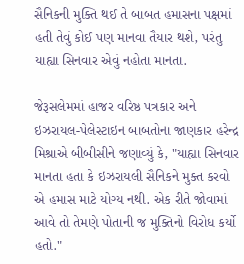સૈનિકની મુક્તિ થઈ તે બાબત હમાસના પક્ષમાં હતી તેવું કોઈ પણ માનવા તૈયાર થશે, પરંતુ યાહ્યા સિનવાર એવું નહોતા માનતા.

જેરૂસલેમમાં હાજર વરિષ્ઠ પત્રકાર અને ઇઝરાયલ-પેલેસ્ટાઇન બાબતોના જાણકાર હરેન્દ્ર મિશ્રાએ બીબીસીને જણાવ્યું કે, "યાહ્યા સિનવાર માનતા હતા કે ઇઝરાયલી સૈનિકને મુક્ત કરવો એ હમાસ માટે યોગ્ય નથી. એક રીતે જોવામાં આવે તો તેમણે પોતાની જ મુક્તિનો વિરોધ કર્યો હતો."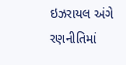ઇઝરાયલ અંગે રણનીતિમાં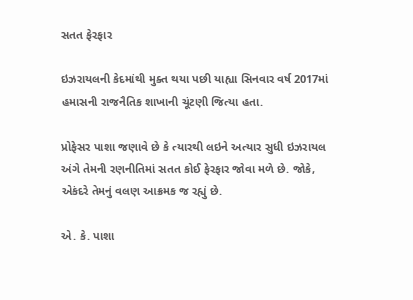સતત ફેરફાર

ઇઝરાયલની કેદમાંથી મુક્ત થયા પછી યાહ્યા સિનવાર વર્ષ 2017માં હમાસની રાજનૈતિક શાખાની ચૂંટણી જિત્યા હતા.

પ્રોફેસર પાશા જણાવે છે કે ત્યારથી લઇને અત્યાર સુધી ઇઝરાયલ અંગે તેમની રણનીતિમાં સતત કોઈ ફેરફાર જોવા મળે છે. જોકે, એકંદરે તેમનું વલણ આક્રમક જ રહ્યું છે.

એ. કે. પાશા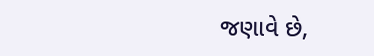જણાવે છે,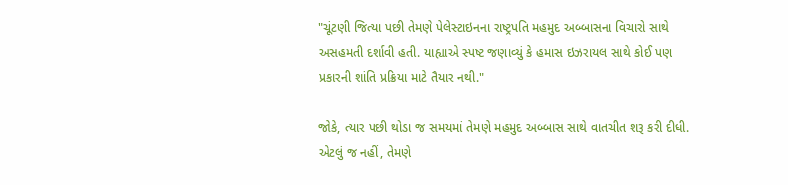"ચૂંટણી જિત્યા પછી તેમણે પેલેસ્ટાઇનના રાષ્ટ્રપતિ મહમુદ અબ્બાસના વિચારો સાથે અસહમતી દર્શાવી હતી. યાહ્યાએ સ્પષ્ટ જણાવ્યું કે હમાસ ઇઝરાયલ સાથે કોઈ પણ પ્રકારની શાંતિ પ્રક્રિયા માટે તૈયાર નથી."

જોકે, ત્યાર પછી થોડા જ સમયમાં તેમણે મહમુદ અબ્બાસ સાથે વાતચીત શરૂ કરી દીધી. એટલું જ નહીં, તેમણે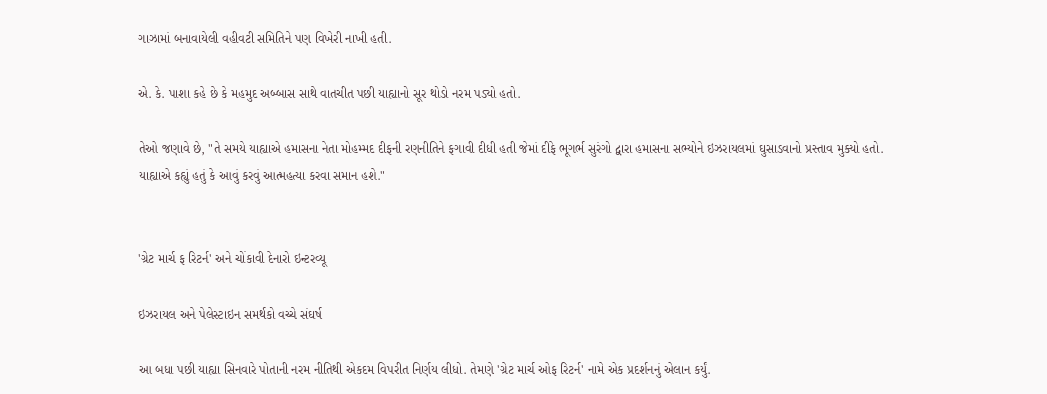ગાઝામાં બનાવાયેલી વહીવટી સમિતિને પણ વિખેરી નાખી હતી.

એ. કે. પાશા કહે છે કે મહમુદ અબ્બાસ સાથે વાતચીત પછી યાહ્યાનો સૂર થોડો નરમ પડ્યો હતો.

તેઓ જણાવે છે, "તે સમયે યાહ્યાએ હમાસના નેતા મોહમ્મદ દીફની રણનીતિને ફગાવી દીધી હતી જેમાં દીફે ભૂગર્ભ સુરંગો દ્વારા હમાસના સભ્યોને ઇઝરાયલમાં ઘુસાડવાનો પ્રસ્તાવ મુક્યો હતો. યાહ્યાએ કહ્યું હતું કે આવું કરવું આત્મહત્યા કરવા સમાન હશે."


'ગ્રેટ માર્ચ ફ રિટર્ન' અને ચોંકાવી દેનારો ઇન્ટરવ્યૂ

ઇઝરાયલ અને પેલેસ્ટાઇન સમર્થકો વચ્ચે સંઘર્ષ

આ બધા પછી યાહ્યા સિનવારે પોતાની નરમ નીતિથી એકદમ વિપરીત નિર્ણય લીધો. તેમણે 'ગ્રેટ માર્ચ ઓફ રિટર્ન' નામે એક પ્રદર્શનનું એલાન કર્યું.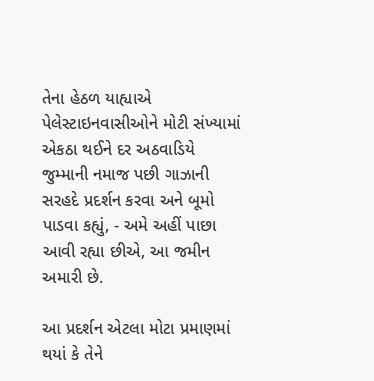તેના હેઠળ યાહ્યાએ પેલેસ્ટાઇનવાસીઓને મોટી સંખ્યામાં એકઠા થઈને દર અઠવાડિયે જુમ્માની નમાજ પછી ગાઝાની સરહદે પ્રદર્શન કરવા અને બૂમો પાડવા કહ્યું, - અમે અહીં પાછા આવી રહ્યા છીએ, આ જમીન અમારી છે.

આ પ્રદર્શન એટલા મોટા પ્રમાણમાં થયાં કે તેને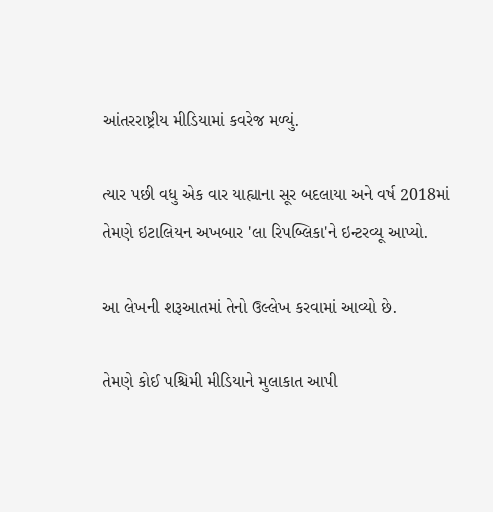આંતરરાષ્ટ્રીય મીડિયામાં કવરેજ મળ્યું.

ત્યાર પછી વધુ એક વાર યાહ્યાના સૂર બદલાયા અને વર્ષ 2018માં તેમણે ઇટાલિયન અખબાર 'લા રિપબ્લિકા'ને ઇન્ટરવ્યૂ આપ્યો.

આ લેખની શરૂઆતમાં તેનો ઉલ્લેખ કરવામાં આવ્યો છે.

તેમણે કોઈ પશ્ચિમી મીડિયાને મુલાકાત આપી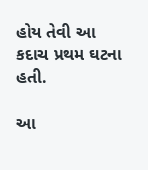હોય તેવી આ કદાચ પ્રથમ ઘટના હતી.

આ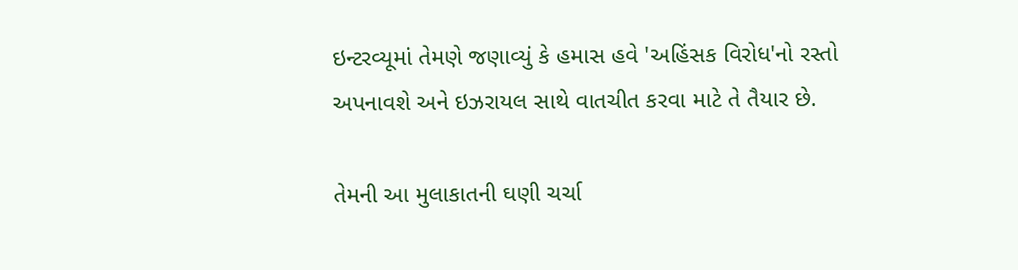ઇન્ટરવ્યૂમાં તેમણે જણાવ્યું કે હમાસ હવે 'અહિંસક વિરોધ'નો રસ્તો અપનાવશે અને ઇઝરાયલ સાથે વાતચીત કરવા માટે તે તૈયાર છે.

તેમની આ મુલાકાતની ઘણી ચર્ચા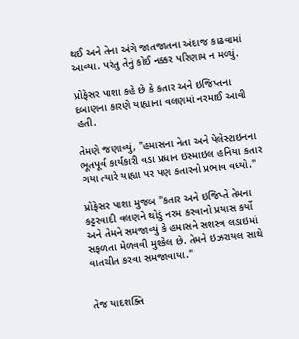થઈ અને તેના અંગે જાતજાતના અંદાજ કાઢવામાં આવ્યા. પરંતુ તેનું કોઈ નક્કર પરિણામ ન મળ્યું.

પ્રોફેસર પાશા કહે છે કે કતાર અને ઇજિપ્તના દબાણના કારણે યાહ્યાના વલણમાં નરમાઈ આવી હતી.

તેમણે જણાવ્યું, "હમાસના નેતા અને પેલેસ્ટાઇનના ભૂતપૂર્વ કાર્યકારી વડા પ્રધાન ઇસ્માઇલ હનિયા કતાર ગયા ત્યારે યાહ્યા પર પણ કતારનો પ્રભાવ વધ્યો."

પ્રોફેસર પાશા મુજબ "કતાર અને ઇજિપ્તે તેમના કટ્ટરવાદી વલણને થોડું નરમ કરવાનો પ્રયાસ કર્યો અને તેમને સમજાવ્યું કે હમાસને સશસ્ત્ર લડાઇમાં સફળતા મેળવવી મુશ્કેલ છે. તેમને ઇઝરાયલ સાથે વાતચીત કરવા સમજાવાયા."


તેજ યાદશક્તિ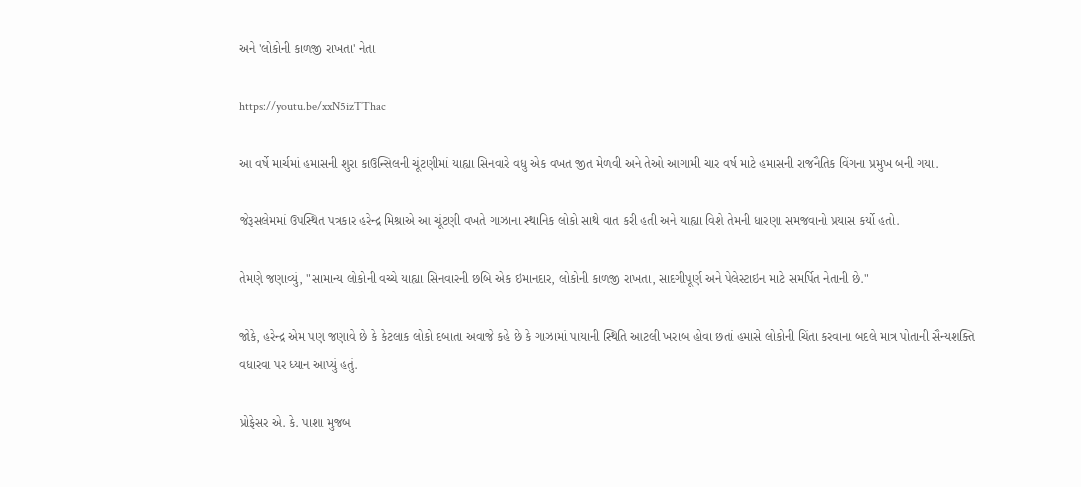અને 'લોકોની કાળજી રાખતા' નેતા

https://youtu.be/xxN5izTThac

આ વર્ષે માર્ચમાં હમાસની શુરા કાઉન્સિલની ચૂંટણીમાં યાહ્યા સિનવારે વધુ એક વખત જીત મેળવી અને તેઓ આગામી ચાર વર્ષ માટે હમાસની રાજનૈતિક વિંગના પ્રમુખ બની ગયા.

જેરૂસલેમમાં ઉપસ્થિત પત્રકાર હરેન્દ્ર મિશ્રાએ આ ચૂંટણી વખતે ગાઝાના સ્થાનિક લોકો સાથે વાત કરી હતી અને યાહ્યા વિશે તેમની ધારણા સમજવાનો પ્રયાસ કર્યો હતો.

તેમણે જણાવ્યું, "સામાન્ય લોકોની વચ્ચે યાહ્યા સિનવારની છબિ એક ઇમાનદાર, લોકોની કાળજી રાખતા, સાદગીપૂર્ણ અને પેલેસ્ટાઇન માટે સમર્પિત નેતાની છે."

જોકે, હરેન્દ્ર એમ પણ જણાવે છે કે કેટલાક લોકો દબાતા અવાજે કહે છે કે ગાઝામાં પાયાની સ્થિતિ આટલી ખરાબ હોવા છતાં હમાસે લોકોની ચિંતા કરવાના બદલે માત્ર પોતાની સૈન્યશક્તિ વધારવા પર ધ્યાન આપ્યું હતું.

પ્રોફેસર એ. કે. પાશા મુજબ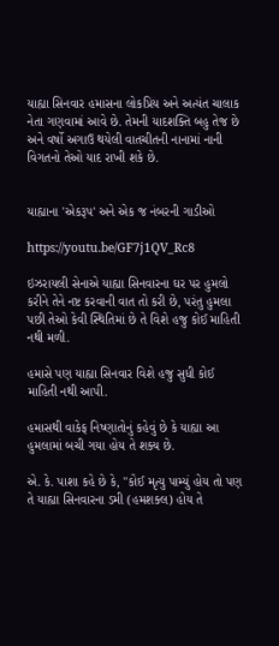યાહ્યા સિનવાર હમાસના લોકપ્રિય અને અત્યંત ચાલાક નેતા ગણવામાં આવે છે. તેમની યાદશક્તિ બહુ તેજ છે અને વર્ષો અગાઉ થયેલી વાતચીતની નાનામાં નાની વિગતનો તેઓ યાદ રાખી શકે છે.


યાહ્યાના 'એકરૂપ' અને એક જ નંબરની ગાડીઓ

https://youtu.be/GF7j1QV_Rc8

ઇઝરાયલી સેનાએ યાહ્યા સિનવારના ઘર પર હુમલો કરીને તેને નષ્ટ કરવાની વાત તો કરી છે, પરંતુ હુમલા પછી તેઓ કેવી સ્થિતિમાં છે તે વિશે હજુ કોઈ માહિતી નથી મળી.

હમાસે પણ યાહ્યા સિનવાર વિશે હજુ સુધી કોઈ માહિતી નથી આપી.

હમાસથી વાકેફ નિષ્ણાતોનું કહેવું છે કે યાહ્યા આ હુમલામાં બચી ગયા હોય તે શક્ય છે.

એ. કે. પાશા કહે છે કે, "કોઈ મૃત્યુ પામ્યું હોય તો પણ તે યાહ્યા સિનવારના ડમી (હમશક્લ) હોય તે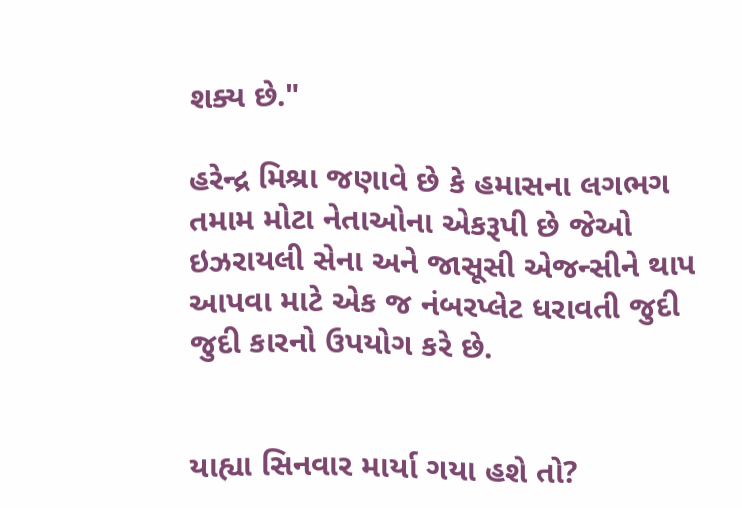શક્ય છે."

હરેન્દ્ર મિશ્રા જણાવે છે કે હમાસના લગભગ તમામ મોટા નેતાઓના એકરૂપી છે જેઓ ઇઝરાયલી સેના અને જાસૂસી એજન્સીને થાપ આપવા માટે એક જ નંબરપ્લેટ ધરાવતી જુદી જુદી કારનો ઉપયોગ કરે છે.


યાહ્યા સિનવાર માર્યા ગયા હશે તો?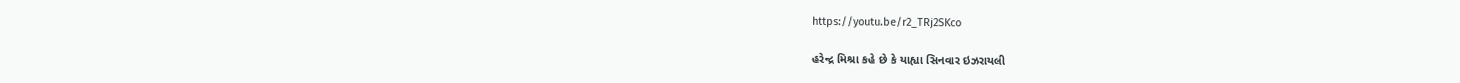https://youtu.be/r2_TRj2SKco

હરેન્દ્ર મિશ્રા કહે છે કે યાહ્યા સિનવાર ઇઝરાયલી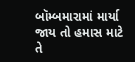બૉમ્બમારામાં માર્યા જાય તો હમાસ માટે તે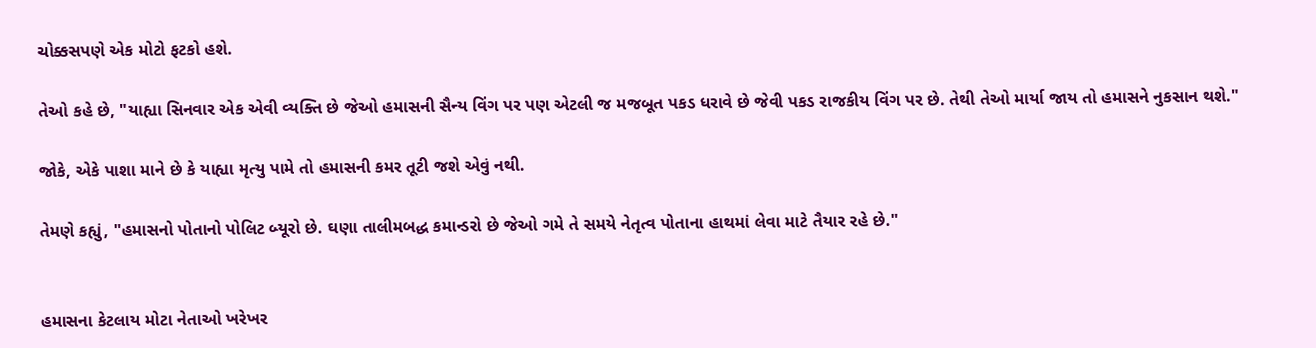ચોક્કસપણે એક મોટો ફટકો હશે.

તેઓ કહે છે, "યાહ્યા સિનવાર એક એવી વ્યક્તિ છે જેઓ હમાસની સૈન્ય વિંગ પર પણ એટલી જ મજબૂત પકડ ધરાવે છે જેવી પકડ રાજકીય વિંગ પર છે. તેથી તેઓ માર્યા જાય તો હમાસને નુકસાન થશે."

જોકે, એકે પાશા માને છે કે યાહ્યા મૃત્યુ પામે તો હમાસની કમર તૂટી જશે એવું નથી.

તેમણે કહ્યું, "હમાસનો પોતાનો પોલિટ બ્યૂરો છે. ઘણા તાલીમબદ્ધ કમાન્ડરો છે જેઓ ગમે તે સમયે નેતૃત્વ પોતાના હાથમાં લેવા માટે તૈયાર રહે છે."


હમાસના કેટલાય મોટા નેતાઓ ખરેખર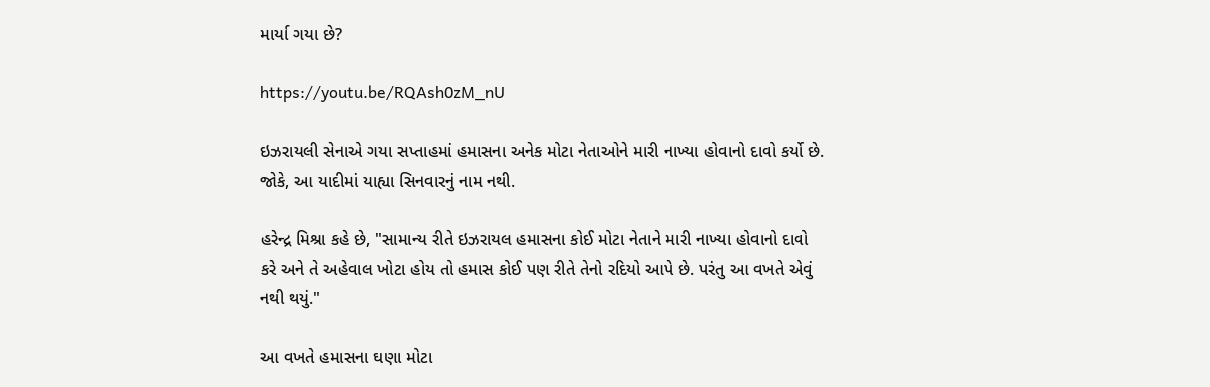માર્યા ગયા છે?

https://youtu.be/RQAsh0zM_nU

ઇઝરાયલી સેનાએ ગયા સપ્તાહમાં હમાસના અનેક મોટા નેતાઓને મારી નાખ્યા હોવાનો દાવો કર્યો છે. જોકે, આ યાદીમાં યાહ્યા સિનવારનું નામ નથી.

હરેન્દ્ર મિશ્રા કહે છે, "સામાન્ય રીતે ઇઝરાયલ હમાસના કોઈ મોટા નેતાને મારી નાખ્યા હોવાનો દાવો કરે અને તે અહેવાલ ખોટા હોય તો હમાસ કોઈ પણ રીતે તેનો રદિયો આપે છે. પરંતુ આ વખતે એવું નથી થયું."

આ વખતે હમાસના ઘણા મોટા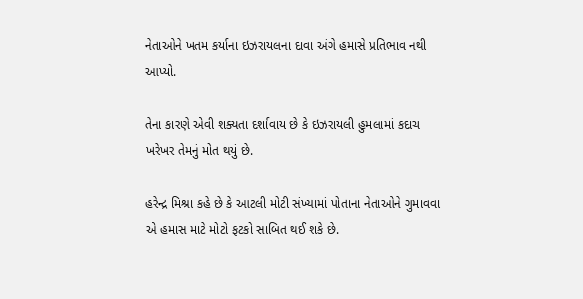નેતાઓને ખતમ કર્યાના ઇઝરાયલના દાવા અંગે હમાસે પ્રતિભાવ નથી આપ્યો.

તેના કારણે એવી શક્યતા દર્શાવાય છે કે ઇઝરાયલી હુમલામાં કદાચ ખરેખર તેમનું મોત થયું છે.

હરેન્દ્ર મિશ્રા કહે છે કે આટલી મોટી સંખ્યામાં પોતાના નેતાઓને ગુમાવવા એ હમાસ માટે મોટો ફટકો સાબિત થઈ શકે છે.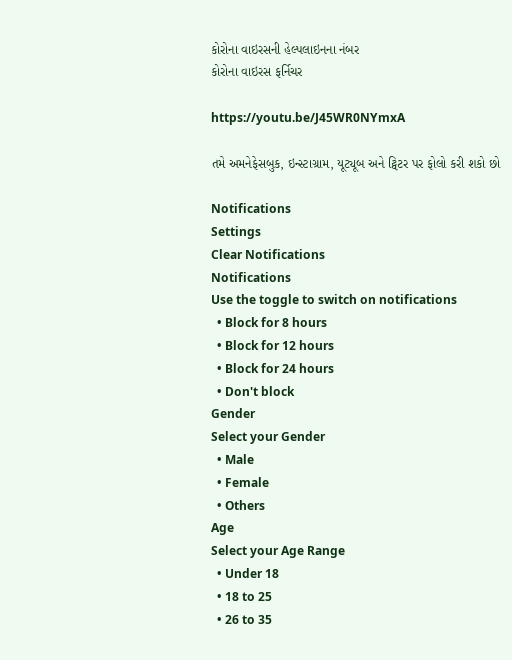કોરોના વાઇરસની હેલ્પલાઇનના નંબર
કોરોના વાઇરસ ફર્નિચર

https://youtu.be/J45WR0NYmxA

તમે અમનેફેસબુક, ઇન્સ્ટાગ્રામ, યૂટ્યૂબ અને ટ્વિટર પર ફોલો કરી શકો છો

Notifications
Settings
Clear Notifications
Notifications
Use the toggle to switch on notifications
  • Block for 8 hours
  • Block for 12 hours
  • Block for 24 hours
  • Don't block
Gender
Select your Gender
  • Male
  • Female
  • Others
Age
Select your Age Range
  • Under 18
  • 18 to 25
  • 26 to 35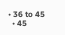• 36 to 45
  • 45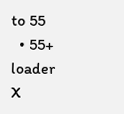to 55
  • 55+
loader
X